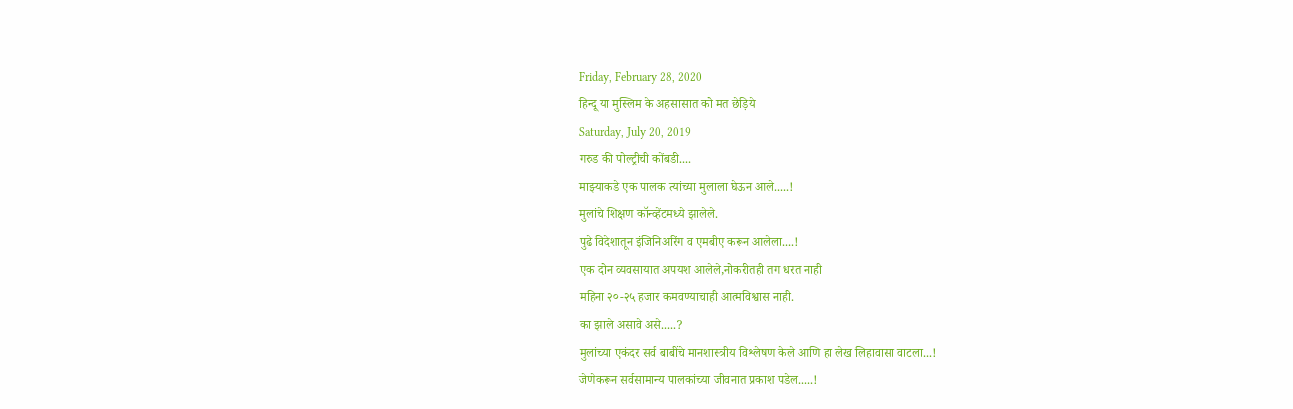Friday, February 28, 2020
हिन्दू या मुस्लिम के अहसासात को मत छेड़िये
Saturday, July 20, 2019
गरुड की पोल्ट्रीची कोंबडी....
माझ्याकडे एक पालक त्यांच्या मुलाला घेऊन आले.....!
मुलांचे शिक्षण कॉन्व्हेंटमध्ये झालेले.
पुढे विदेशातून इंजिनिअरिंग व एमबीए करून आलेला....!
एक दोन व्यवसायात अपयश आलेले,नोकरीतही तग धरत नाही
महिना २०-२५ हजार कमवण्याचाही आत्मविश्वास नाही.
का झाले असावे असे.....?
मुलांच्या एकंदर सर्व बाबींचे मानशास्त्रीय विश्लेषण केले आणि हा लेख लिहावासा वाटला...!
जेणेकरून सर्वसामान्य पालकांच्या जीवनात प्रकाश पडेल.....!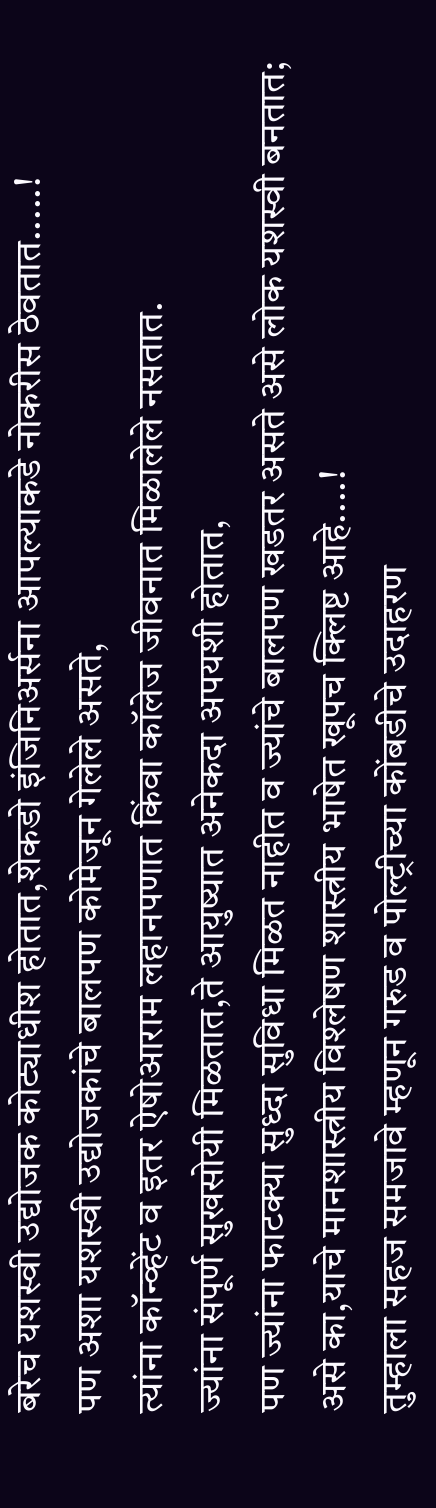बरेच यशस्वी उद्योजक कोट्याधीश होतात,शेकडो इंजिनिअर्सना आपल्याकडे नोकरीस ठेवतात.....!
पण अशा यशस्वी उद्योजकांचे बालपण कोमेजून गेलेले असते,
त्यांना कॉन्व्हेंट व इतर ऐषोआराम लहानपणात किंवा कॉलेज जीवनात मिळालेले नसतात.
ज्यांना संपूर्ण सुखसोयी मिळतात,ते आयुष्यात अनेकदा अपयशी होतात,
पण ज्यांना फाटक्या सुध्दा सुविधा मिळत नाहीत व ज्यांचे बालपण खडतर असते असे लोक यशस्वी बनतात;
असे का,याचे मानशास्त्रीय विश्लेषण शास्त्रीय भाषेत खूपच क्लिष्ट आहे....!
तुम्हाला सहज समजावे म्हणून गरुड व पोल्ट्रीच्या कोंबडीचे उदाहरण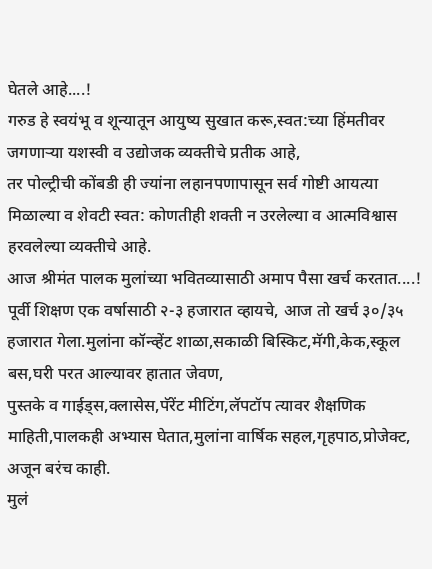घेतले आहे....!
गरुड हे स्वयंभू व शून्यातून आयुष्य सुखात करू,स्वत:च्या हिंमतीवर जगणाऱ्या यशस्वी व उद्योजक व्यक्तीचे प्रतीक आहे,
तर पोल्ट्रीची कोंबडी ही ज्यांना लहानपणापासून सर्व गोष्टी आयत्या मिळाल्या व शेवटी स्वत: कोणतीही शक्ती न उरलेल्या व आत्मविश्वास हरवलेल्या व्यक्तीचे आहे.
आज श्रीमंत पालक मुलांच्या भवितव्यासाठी अमाप पैसा खर्च करतात....!
पूर्वी शिक्षण एक वर्षासाठी २-३ हजारात व्हायचे, आज तो खर्च ३०/३५ हजारात गेला.मुलांना कॉन्व्हेंट शाळा,सकाळी बिस्किट,मॅगी,केक,स्कूल बस,घरी परत आल्यावर हातात जेवण,
पुस्तके व गाईड्स,क्लासेस,पॅरेंट मीटिंग,लॅपटॉप त्यावर शैक्षणिक माहिती,पालकही अभ्यास घेतात,मुलांना वार्षिक सहल,गृहपाठ,प्रोजेक्ट,
अजून बरंच काही.
मुलं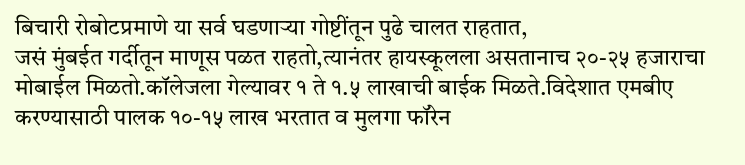बिचारी रोबोटप्रमाणे या सर्व घडणाऱ्या गोष्टींतून पुढे चालत राहतात,
जसं मुंबईत गर्दीतून माणूस पळत राहतो,त्यानंतर हायस्कूलला असतानाच २०-२५ हजाराचा मोबाईल मिळतो.कॉलेजला गेल्यावर १ ते १.५ लाखाची बाईक मिळते.विदेशात एमबीए करण्यासाठी पालक १०-१५ लाख भरतात व मुलगा फॉरेन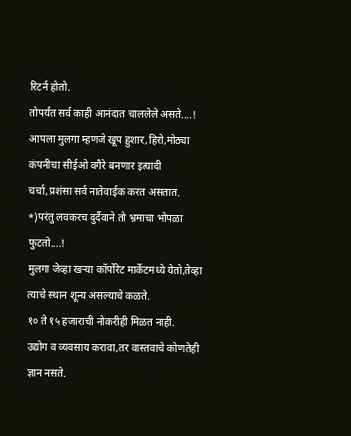रिटर्न होतो.
तोपर्यंत सर्व काही आनंदात चाललेले असते....!
आपला मुलगा म्हणजे खूप हुशार,हिरो,मोठ्या कंपनीचा सीईओ वगैरे बनणार इत्यादी चर्चा,प्रशंसा सर्व नातेवाईक करत असतात.
*)परंतु लवकरच दुर्दैवाने तो भ्रमाचा भोपळा फुटतो....!
मुलगा जेव्हा खऱ्या कॉर्पोरेट मार्केटमध्ये येतो,तेव्हा त्याचे स्थान शून्य असल्याचे कळते.
१० ते १५ हजाराची नोकरीही मिळत नाही.
उद्योग व व्यवसाय करावा,तर वास्तवाचे कोणतेही ज्ञान नसते.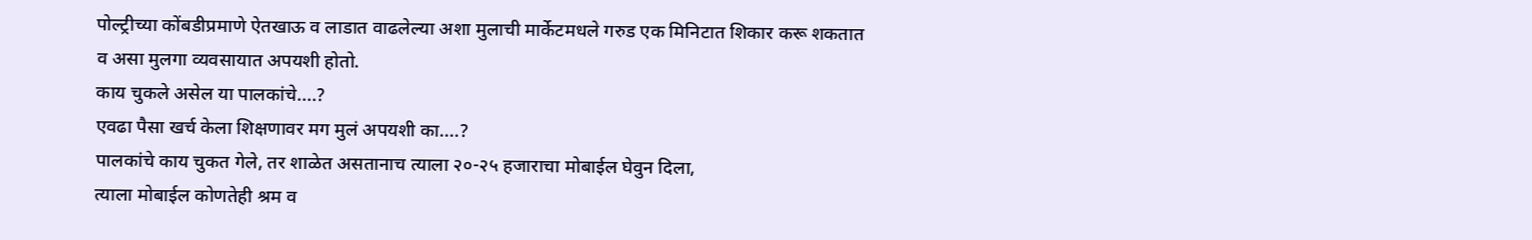पोल्ट्रीच्या कोंबडीप्रमाणे ऐतखाऊ व लाडात वाढलेल्या अशा मुलाची मार्केटमधले गरुड एक मिनिटात शिकार करू शकतात व असा मुलगा व्यवसायात अपयशी होतो.
काय चुकले असेल या पालकांचे....?
एवढा पैसा खर्च केला शिक्षणावर मग मुलं अपयशी का....?
पालकांचे काय चुकत गेले, तर शाळेत असतानाच त्याला २०-२५ हजाराचा मोबाईल घेवुन दिला,
त्याला मोबाईल कोणतेही श्रम व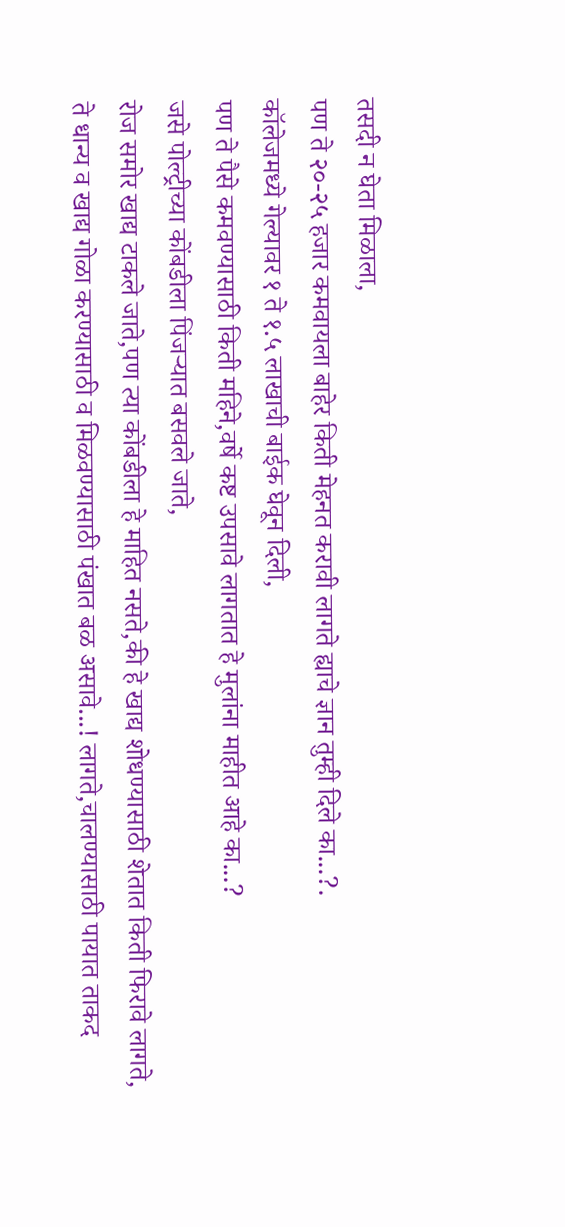तसदी न घेता मिळाला,
पण ते २०-२५ हजार कमवायला बाहेर किती मेहनत करावी लागते ह्याचे ज्ञान तुम्ही दिले का...?.
कॉलेजमध्ये गेल्यावर १ ते १.५ लाखाची बाईक घेवून दिली,
पण ते पैसे कमवण्यासाठी किती महिने,वर्षे कष्ट उपसावे लागतात हे मुलांना माहीत आहे का...?
जसे पोल्ट्रीच्या कोंबडीला पिंजऱ्यात बसवले जाते,
रोज समोर खाद्य टाकले जाते,पण त्या कोंबडीला हे माहित नसते,की हे खाद्य शोधण्यासाठी शेतात किती फिरावे लागते,
ते धान्य व खाद्य गोळा करण्यासाठी व मिळवण्यासाठी पंखात बळ असावे...! लागते,चालण्यासाठी पायात ताकद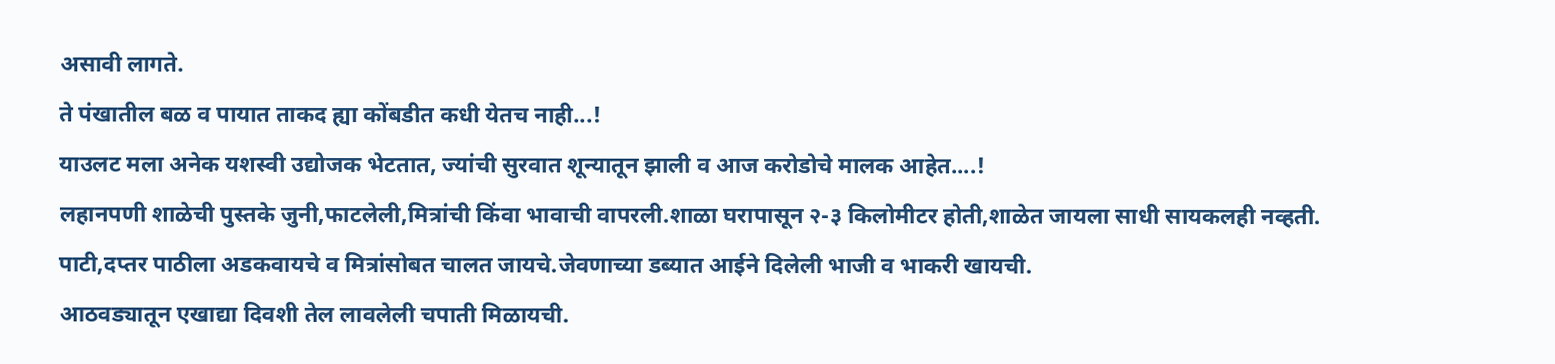असावी लागते.
ते पंखातील बळ व पायात ताकद ह्या कोंबडीत कधी येतच नाही...!
याउलट मला अनेक यशस्वी उद्योजक भेटतात, ज्यांची सुरवात शून्यातून झाली व आज करोडोचे मालक आहेत....!
लहानपणी शाळेची पुस्तके जुनी,फाटलेली,मित्रांची किंवा भावाची वापरली.शाळा घरापासून २-३ किलोमीटर होती,शाळेत जायला साधी सायकलही नव्हती.
पाटी,दप्तर पाठीला अडकवायचे व मित्रांसोबत चालत जायचे.जेवणाच्या डब्यात आईने दिलेली भाजी व भाकरी खायची.
आठवड्यातून एखाद्या दिवशी तेल लावलेली चपाती मिळायची.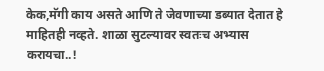केक,मॅगी काय असते आणि ते जेवणाच्या डब्यात देतात हे माहितही नव्हते. शाळा सुटल्यावर स्वतःच अभ्यास करायचा..!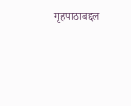गृहपाठाबद्दल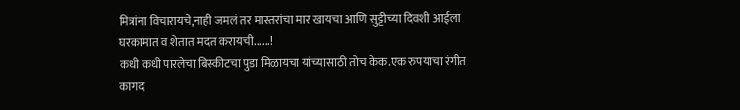मित्रांना विचारायचे,नाही जमलं तर मास्तरांचा मार खायचा आणि सुट्टीच्या दिवशी आईला घरकामात व शेतात मदत करायची......!
कधी कधी पारलेचा बिस्कीटचा पुडा मिळायचा यांच्यासाठी तोच केक.एक रुपयाचा रंगीत कागद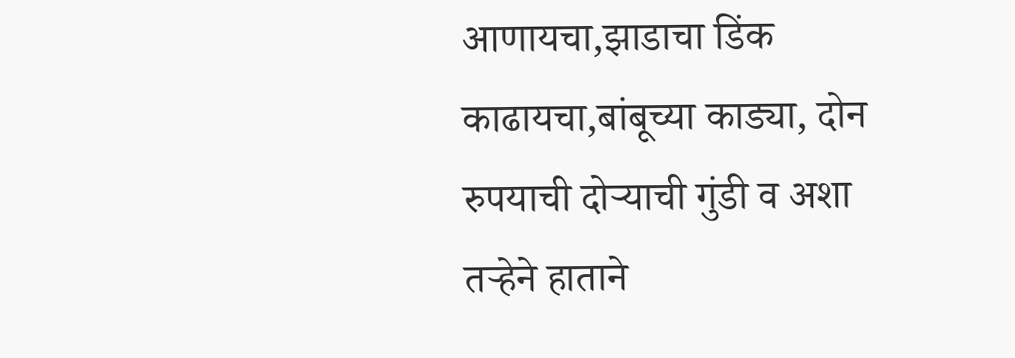आणायचा,झाडाचा डिंक काढायचा,बांबूच्या काड्या, दोन रुपयाची दोऱ्याची गुंडी व अशा तऱ्हेने हाताने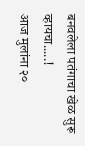बनवलेला पतंगाचा खेळ सुरू व्हायचा.....!
आज मुलांना २०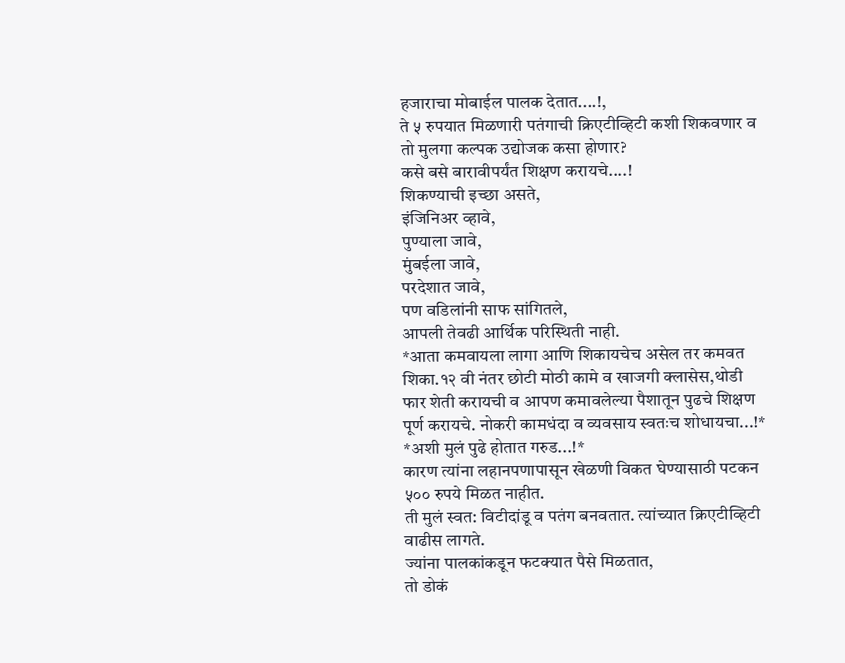हजाराचा मोबाईल पालक देतात....!,
ते ५ रुपयात मिळणारी पतंगाची क्रिएटीव्हिटी कशी शिकवणार व तो मुलगा कल्पक उद्योजक कसा होणार?
कसे बसे बारावीपर्यंत शिक्षण करायचे....!
शिकण्याची इच्छा असते,
इंजिनिअर व्हावे,
पुण्याला जावे,
मुंबईला जावे,
परदेशात जावे,
पण वडिलांनी साफ सांगितले,
आपली तेवढी आर्थिक परिस्थिती नाही.
*आता कमवायला लागा आणि शिकायचेच असेल तर कमवत शिका.१२ वी नंतर छोटी मोठी कामे व खाजगी क्लासेस,थोडी फार शेती करायची व आपण कमावलेल्या पैशातून पुढचे शिक्षण पूर्ण करायचे. नोकरी कामधंदा व व्यवसाय स्वतःच शोधायचा...!*
*अशी मुलं पुढे होतात गरुड...!*
कारण त्यांना लहानपणापासून खेळणी विकत घेण्यासाठी पटकन ५०० रुपये मिळत नाहीत.
ती मुलं स्वत: विटीदांडू व पतंग बनवतात. त्यांच्यात क्रिएटीव्हिटी वाढीस लागते.
ज्यांना पालकांकडून फटक्यात पैसे मिळतात,
तो डोकं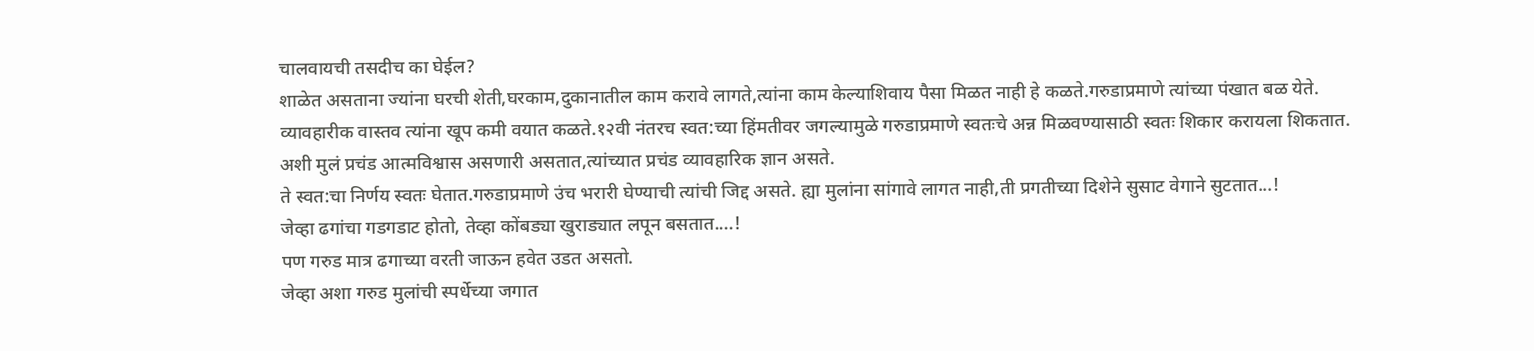चालवायची तसदीच का घेईल?
शाळेत असताना ज्यांना घरची शेती,घरकाम,दुकानातील काम करावे लागते,त्यांना काम केल्याशिवाय पैसा मिळत नाही हे कळते.गरुडाप्रमाणे त्यांच्या पंखात बळ येते.
व्यावहारीक वास्तव त्यांना खूप कमी वयात कळते.१२वी नंतरच स्वत:च्या हिंमतीवर जगल्यामुळे गरुडाप्रमाणे स्वतःचे अन्न मिळवण्यासाठी स्वतः शिकार करायला शिकतात.
अशी मुलं प्रचंड आत्मविश्वास असणारी असतात,त्यांच्यात प्रचंड व्यावहारिक ज्ञान असते.
ते स्वत:चा निर्णय स्वतः घेतात.गरुडाप्रमाणे उंच भरारी घेण्याची त्यांची जिद्द असते. ह्या मुलांना सांगावे लागत नाही,ती प्रगतीच्या दिशेने सुसाट वेगाने सुटतात...!
जेव्हा ढगांचा गडगडाट होतो, तेव्हा कोंबड्या खुराड्यात लपून बसतात....!
पण गरुड मात्र ढगाच्या वरती जाऊन हवेत उडत असतो.
जेव्हा अशा गरुड मुलांची स्पर्धेच्या जगात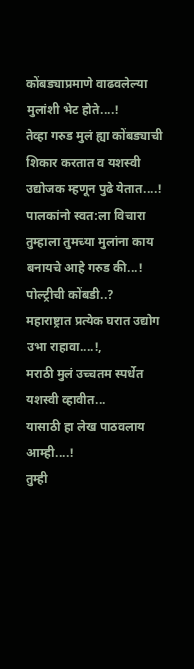कोंबड्याप्रमाणे वाढवलेल्या मुलांशी भेट होते....!
तेव्हा गरुड मुलं ह्या कोंबड्याची शिकार करतात व यशस्वी उद्योजक म्हणून पुढे येतात....!
पालकांनो स्वत:ला विचारा तुम्हाला तुमच्या मुलांना काय बनायचे आहे गरुड की...!
पोल्ट्रीची कोंबडी..?
महाराष्ट्रात प्रत्येक घरात उद्योग उभा राहावा....!,
मराठी मुलं उच्चतम स्पर्धेत यशस्वी व्हावीत...
यासाठी हा लेख पाठवलाय आम्ही....!
तुम्ही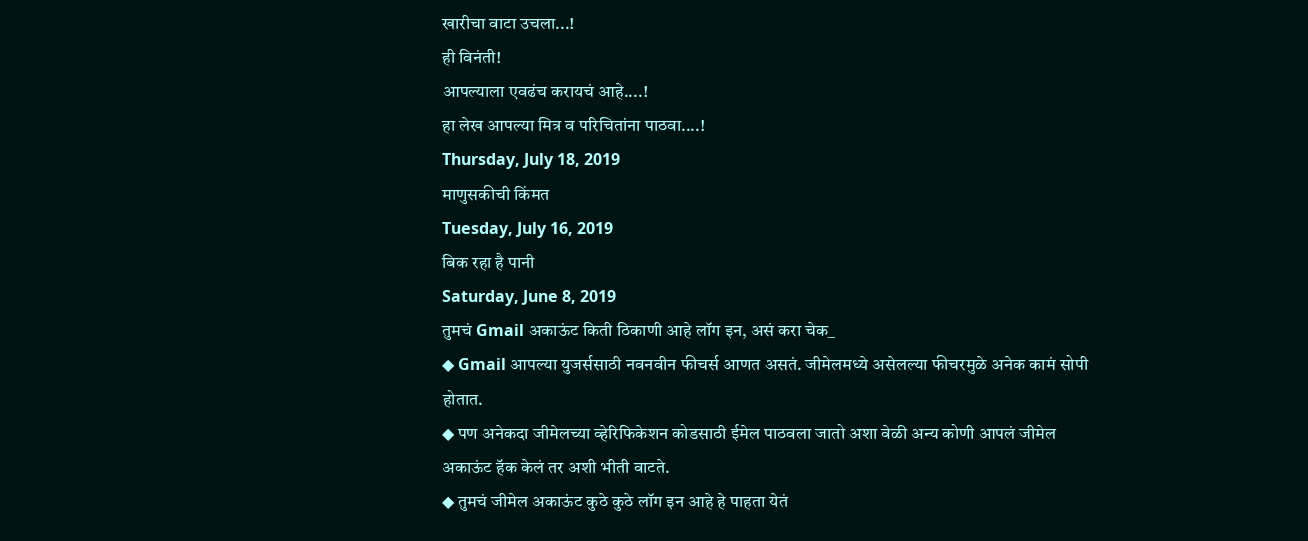खारीचा वाटा उचला...!
ही विनंती!
आपल्याला एवढंच करायचं आहे....!
हा लेख आपल्या मित्र व परिचितांना पाठवा....!
Thursday, July 18, 2019
माणुसकीची किंमत
Tuesday, July 16, 2019
बिक रहा है पानी
Saturday, June 8, 2019
तुमचं Gmail अकाऊंट किती ठिकाणी आहे लॉग इन, असं करा चेक_
◆ Gmail आपल्या युजर्ससाठी नवनवीन फीचर्स आणत असतं. जीमेलमध्ये असेलल्या फीचरमुळे अनेक कामं सोपी होतात.
◆ पण अनेकदा जीमेलच्या व्हेरिफिकेशन कोडसाठी ईमेल पाठवला जातो अशा वेळी अन्य कोणी आपलं जीमेल अकाऊंट हॅक केलं तर अशी भीती वाटते.
◆ तुमचं जीमेल अकाऊंट कुठे कुठे लॉग इन आहे हे पाहता येतं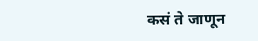कसं ते जाणून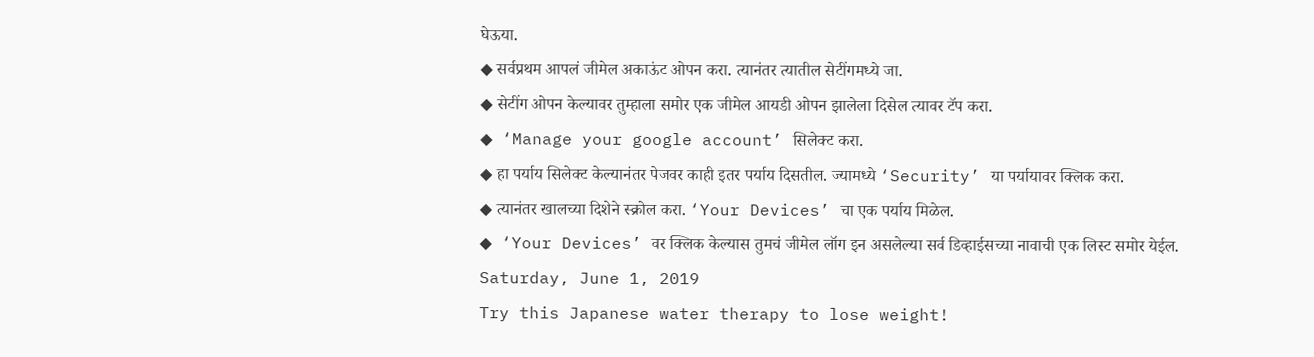घेऊया.
◆ सर्वप्रथम आपलं जीमेल अकाऊंट ओपन करा. त्यानंतर त्यातील सेटींगमध्ये जा.
◆ सेटींग ओपन केल्यावर तुम्हाला समोर एक जीमेल आयडी ओपन झालेला दिसेल त्यावर टॅप करा.
◆ ‘Manage your google account’ सिलेक्ट करा.
◆ हा पर्याय सिलेक्ट केल्यानंतर पेजवर काही इतर पर्याय दिसतील. ज्यामध्ये ‘Security’ या पर्यायावर क्लिक करा.
◆ त्यानंतर खालच्या दिशेने स्क्रोल करा. ‘Your Devices’ चा एक पर्याय मिळेल.
◆ ‘Your Devices’ वर क्लिक केल्यास तुमचं जीमेल लॉग इन असलेल्या सर्व डिव्हाईसच्या नावाची एक लिस्ट समोर येईल.
Saturday, June 1, 2019
Try this Japanese water therapy to lose weight!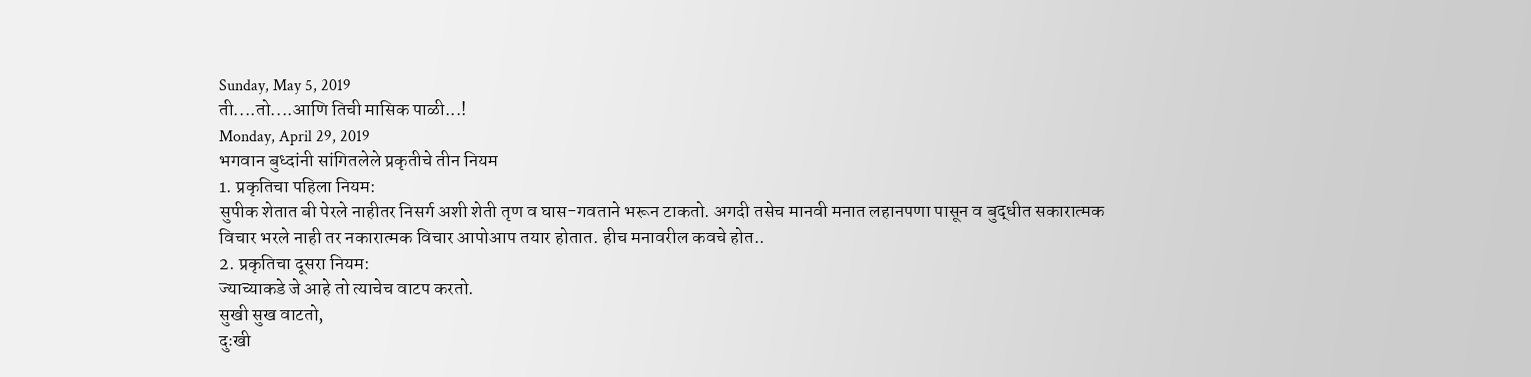Sunday, May 5, 2019
ती....तो....आणि तिची मासिक पाळी...!
Monday, April 29, 2019
भगवान बुध्दांनी सांगितलेले प्रकृतीचे तीन नियम
1. प्रकृतिचा पहिला नियम:
सुपीक शेतात बी पेरले नाहीतर निसर्ग अशी शेती तृण व घास-गवताने भरून टाकतो. अगदी तसेच मानवी मनात लहानपणा पासून व बुद्धीत सकारात्मक विचार भरले नाही तर नकारात्मक विचार आपोआप तयार होतात. हीच मनावरील कवचे होत..
2. प्रकृतिचा दूसरा नियम:
ज्याच्याकडे जे आहे तो त्याचेच वाटप करतो.
सुखी सुख वाटतो,
दुःखी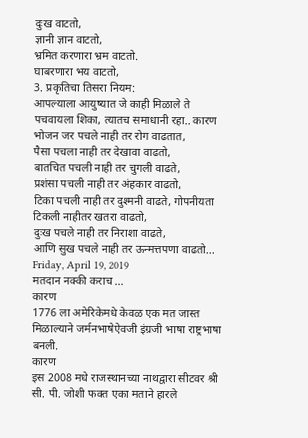दुःख वाटतो,
ज्ञानी ज्ञान वाटतो,
भ्रमित करणारा भ्रम वाटतो.
घाबरणारा भय वाटतो,
3. प्रकृतिचा तिसरा नियम:
आपल्याला आयुष्यात जे काही मिळाले ते पचवायला शिका, त्यातच समाधानी रहा.. कारण
भोजन जर पचले नाही तर रोग वाढतात,
पैसा पचला नाही तर देखावा वाढतो,
बातचित पचली नाही तर चुगली वाढते,
प्रशंसा पचली नाही तर अंहकार वाढतो,
टिका पचली नाही तर दुश्मनी वाढते, गोपनीयता टिकली नाहीतर खतरा वाढतो,
दुःख पचले नाही तर निराशा वाढते,
आणि सुख पचले नाही तर ऊन्मत्तपणा वाढतो...
Friday, April 19, 2019
मतदान नक्की कराच ...
कारण
1776 ला अमेरिकेमधे केवळ एक मत जास्त मिळाल्याने जर्मनभाषेऐवजी इंग्रजी भाषा राष्ट्रभाषा बनली.
कारण
इस 2008 मधे राजस्थानच्या नाथद्वारा सीटवर श्री सी. पी. जोशी फक्त एका मताने हारले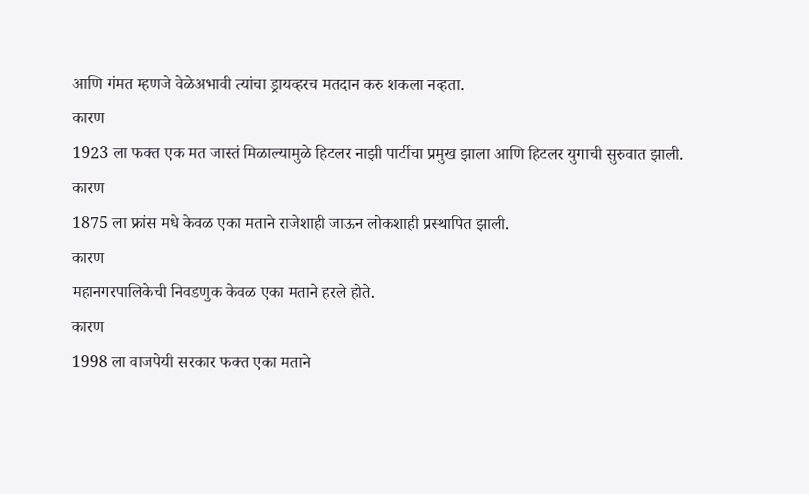आणि गंमत म्हणजे वेळेअभावी त्यांचा ड्रायव्हरच मतदान करु शकला नव्हता.
कारण
1923 ला फक्त एक मत जास्तं मिळाल्यामुळे हिटलर नाझी पार्टीचा प्रमुख झाला आणि हिटलर युगाची सुरुवात झाली.
कारण
1875 ला फ्रांस मधे केवळ एका मताने राजेशाही जाऊन लोकशाही प्रस्थापित झाली.
कारण
महानगरपालिकेची निवडणुक केवळ एका मताने हरले होते.
कारण
1998 ला वाजपेयी सरकार फक्त एका मताने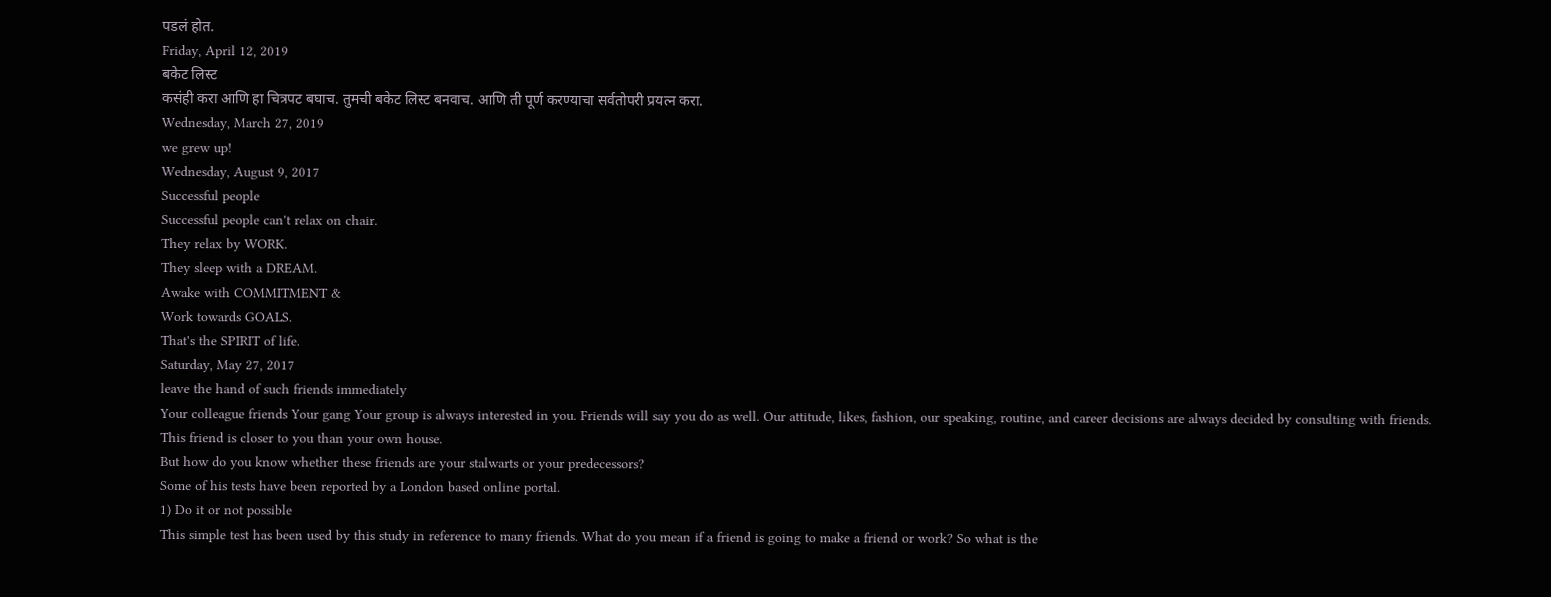पडलं होत.
Friday, April 12, 2019
बकेट लिस्ट
कसंही करा आणि हा चित्रपट बघाच. तुमची बकेट लिस्ट बनवाच. आणि ती पूर्ण करण्याचा सर्वतोपरी प्रयत्न करा.
Wednesday, March 27, 2019
we grew up!
Wednesday, August 9, 2017
Successful people
Successful people can't relax on chair.
They relax by WORK.
They sleep with a DREAM.
Awake with COMMITMENT &
Work towards GOALS.
That's the SPIRIT of life.
Saturday, May 27, 2017
leave the hand of such friends immediately
Your colleague friends Your gang Your group is always interested in you. Friends will say you do as well. Our attitude, likes, fashion, our speaking, routine, and career decisions are always decided by consulting with friends.
This friend is closer to you than your own house.
But how do you know whether these friends are your stalwarts or your predecessors?
Some of his tests have been reported by a London based online portal.
1) Do it or not possible
This simple test has been used by this study in reference to many friends. What do you mean if a friend is going to make a friend or work? So what is the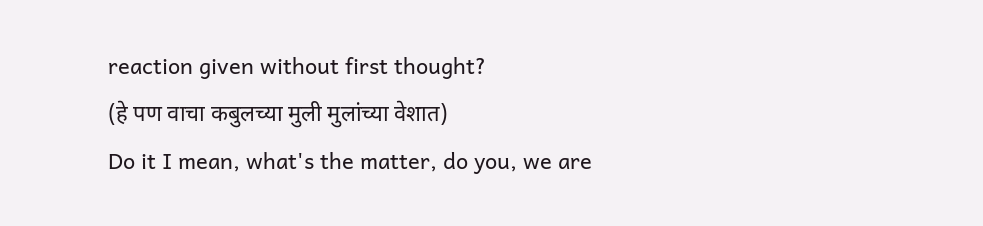reaction given without first thought?
(हे पण वाचा कबुलच्या मुली मुलांच्या वेशात)
Do it I mean, what's the matter, do you, we are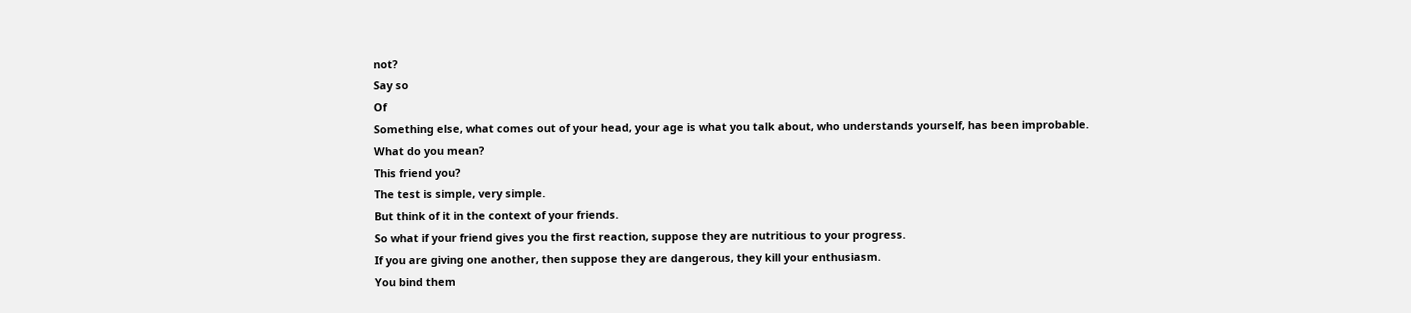not?
Say so
Of
Something else, what comes out of your head, your age is what you talk about, who understands yourself, has been improbable.
What do you mean?
This friend you?
The test is simple, very simple.
But think of it in the context of your friends.
So what if your friend gives you the first reaction, suppose they are nutritious to your progress.
If you are giving one another, then suppose they are dangerous, they kill your enthusiasm.
You bind them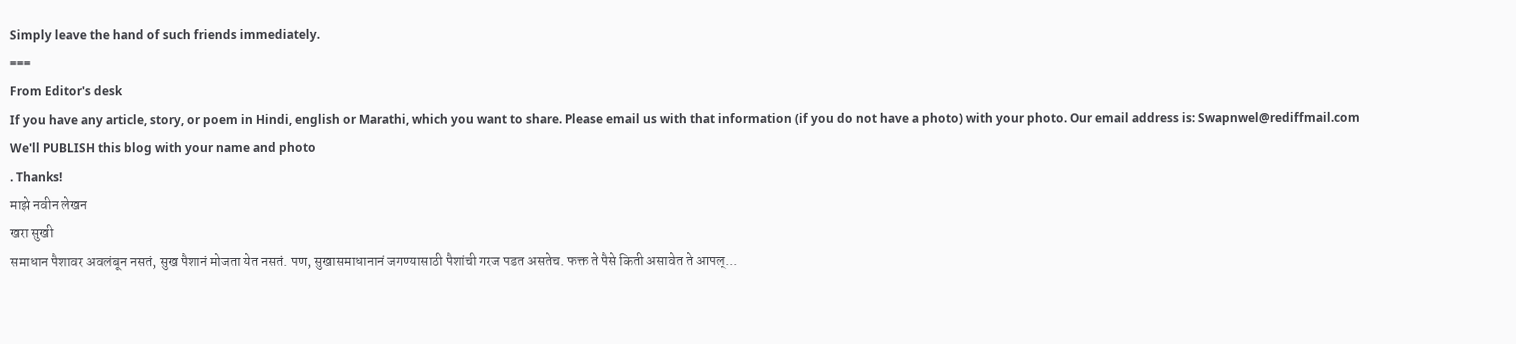Simply leave the hand of such friends immediately.
===
From Editor's desk
If you have any article, story, or poem in Hindi, english or Marathi, which you want to share. Please email us with that information (if you do not have a photo) with your photo. Our email address is: Swapnwel@rediffmail.com
We'll PUBLISH this blog with your name and photo
. Thanks!
माझे नवीन लेखन
खरा सुखी
समाधान पैशावर अवलंबून नसतं, सुख पैशानं मोजता येत नसतं. पण, सुखासमाधानानं जगण्यासाठी पैशांची गरज पडत असतेच. फक्त ते पैसे किती असावेत ते आपल्...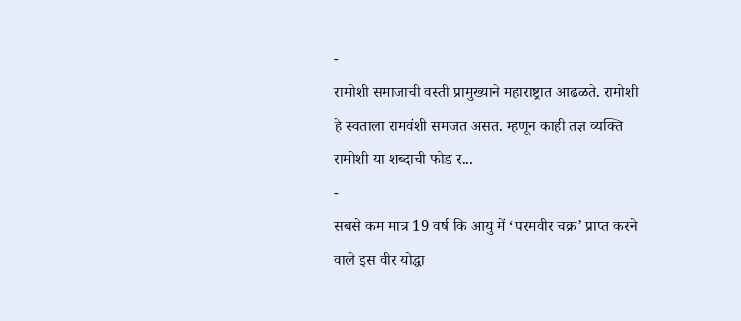-
रामोशी समाजाची वस्ती प्रामुख्याने महाराष्ट्रात आढळते. रामोशी हे स्वताला रामवंशी समजत असत. म्हणून काही तज्ञ व्यक्ति रामोशी या शब्दाची फोड र...
-
सबसे कम मात्र 19 वर्ष कि आयु में ‘परमवीर चक्र’ प्राप्त करने वाले इस वीर योद्धा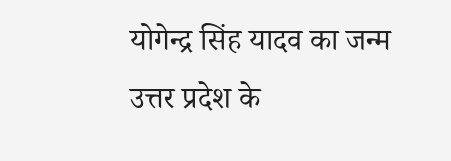योगेन्द्र सिंह यादव का जन्म उत्तर प्रदेश के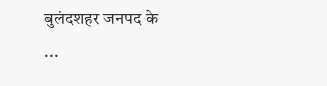बुलंदशहर जनपद के ...